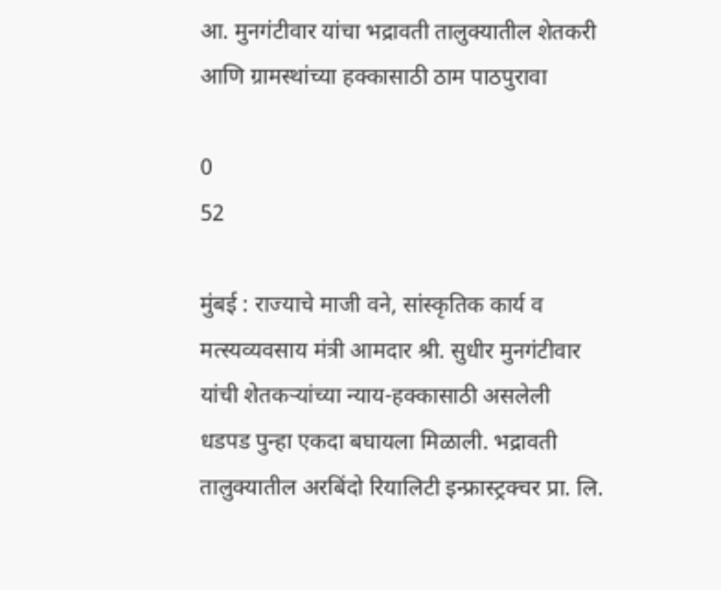आ. मुनगंटीवार यांचा भद्रावती तालुक्यातील शेतकरी आणि ग्रामस्थांच्या हक्कासाठी ठाम पाठपुरावा

0
52

मुंबई : राज्याचे माजी वने, सांस्कृतिक कार्य व मत्स्यव्यवसाय मंत्री आमदार श्री. सुधीर मुनगंटीवार यांची शेतकऱ्यांच्या न्याय-हक्कासाठी असलेली धडपड पुन्हा एकदा बघायला मिळाली. भद्रावती तालुक्यातील अरबिंदो रियालिटी इन्फ्रास्ट्रक्चर प्रा. लि.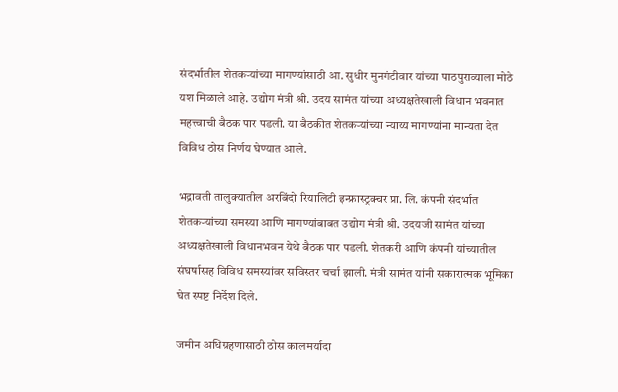संदर्भातील शेतकऱ्यांच्या मागण्यांसाठी आ. सुधीर मुनगंटीवार यांच्या पाठपुराव्याला मोठे यश मिळाले आहे. उद्योग मंत्री श्री. उदय सामंत यांच्या अध्यक्षतेखाली विधान भवनात महत्त्वाची बैठक पार पडली. या बैठकीत शेतकऱ्यांच्या न्याय्य मागण्यांना मान्यता देत विविध ठोस निर्णय घेण्यात आले.

भद्रावती तालुक्यातील अरबिंदो रियालिटी इन्फ्रास्ट्रक्चर प्रा. लि. कंपनी संदर्भात शेतकऱ्यांच्या समस्या आणि मागण्यांबाबत उद्योग मंत्री श्री. उदयजी सामंत यांच्या अध्यक्षतेखाली विधानभवन येथे बैठक पार पडली. शेतकरी आणि कंपनी यांच्यातील संघर्षासह विविध समस्यांवर सविस्तर चर्चा झाली. मंत्री सामंत यांनी सकारात्मक भूमिका घेत स्पष्ट निर्देश दिले.

जमीन अधिग्रहणासाठी ठोस कालमर्यादा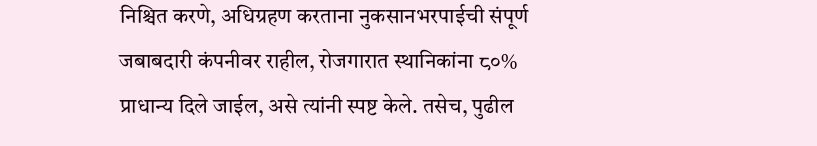निश्चित करणे, अधिग्रहण करताना नुकसानभरपाईची संपूर्ण जबाबदारी कंपनीवर राहील, रोजगारात स्थानिकांना ८०% प्राधान्य दिले जाईल, असे त्यांनी स्पष्ट केले. तसेच, पुढील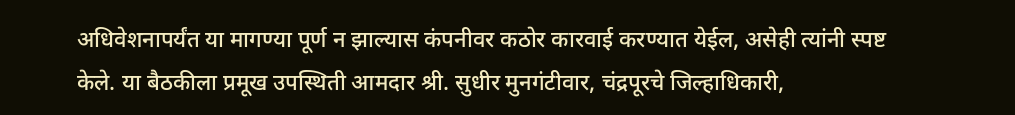अधिवेशनापर्यंत या मागण्या पूर्ण न झाल्यास कंपनीवर कठोर कारवाई करण्यात येईल, असेही त्यांनी स्पष्ट केले. या बैठकीला प्रमूख उपस्थिती आमदार श्री. सुधीर मुनगंटीवार, चंद्रपूरचे जिल्हाधिकारी,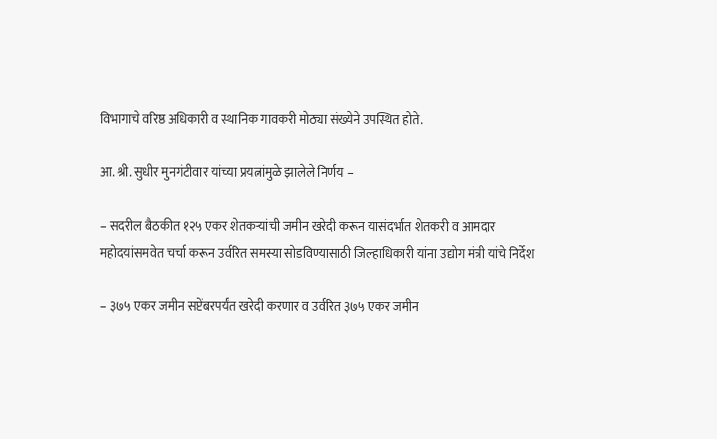विभागाचे वरिष्ठ अधिकारी व स्थानिक गावकरी मोठ्या संख्येने उपस्थित होते.

आ. श्री. सुधीर मुनगंटीवार यांच्या प्रयत्नांमुळे झालेले निर्णय –

– सदरील बैठकीत १२५ एकर शेतकऱ्यांची जमीन खरेदी करून यासंदर्भात शेतकरी व आमदार महोदयांसमवेत चर्चा करून उर्वरित समस्या सोडविण्यासाठी जिल्हाधिकारी यांना उद्योग मंत्री यांचे निर्देश

– ३७५ एकर जमीन सप्टेंबरपर्यंत खरेदी करणार व उर्वरित ३७५ एकर जमीन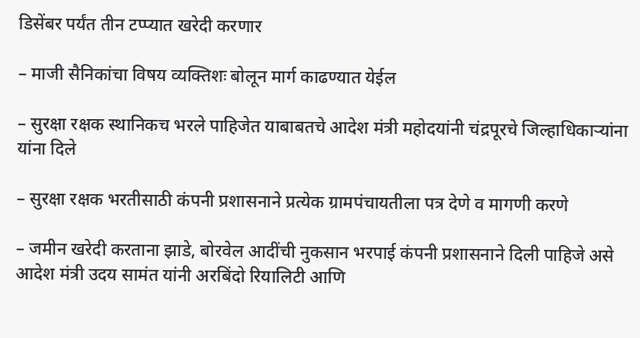डिसेंबर पर्यंत तीन टप्प्यात खरेदी करणार

– माजी सैनिकांचा विषय व्यक्तिशः बोलून मार्ग काढण्यात येईल

– सुरक्षा रक्षक स्थानिकच भरले पाहिजेत याबाबतचे आदेश मंत्री महोदयांनी चंद्रपूरचे जिल्हाधिकाऱ्यांना यांना दिले

– सुरक्षा रक्षक भरतीसाठी कंपनी प्रशासनाने प्रत्येक ग्रामपंचायतीला पत्र देणे व मागणी करणे

– जमीन खरेदी करताना झाडे, बोरवेल आदींची नुकसान भरपाई कंपनी प्रशासनाने दिली पाहिजे असे आदेश मंत्री उदय सामंत यांनी अरबिंदो रियालिटी आणि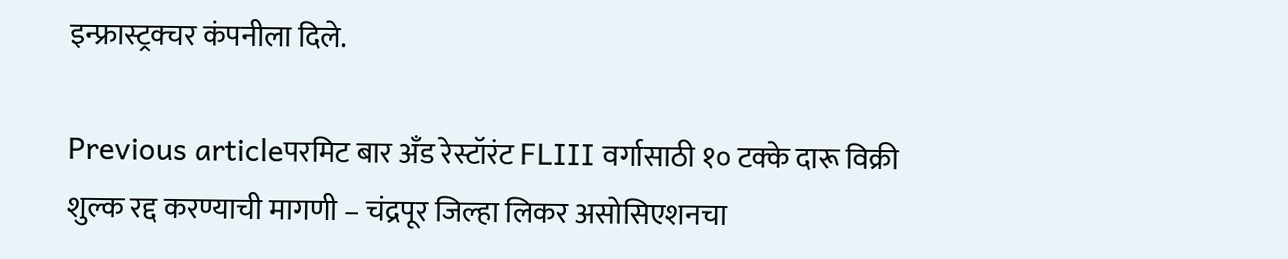इन्फ्रास्ट्रक्चर कंपनीला दिले.

Previous articleपरमिट बार अँड रेस्टॉरंट FLIII वर्गासाठी १० टक्के दारू विक्री शुल्क रद्द करण्याची मागणी – चंद्रपूर जिल्हा लिकर असोसिएशनचा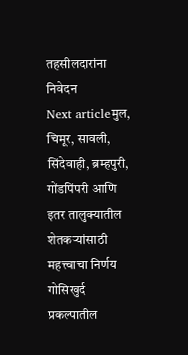तहसीलदारांना निवेदन
Next articleमुल, चिमूर, सावली, सिंदेवाही, ब्रम्हपुरी, गोंडपिंपरी आणि इतर तालुक्यातील शेतकऱ्यांसाठी महत्त्वाचा निर्णय गोसिखुर्द प्रकल्पातील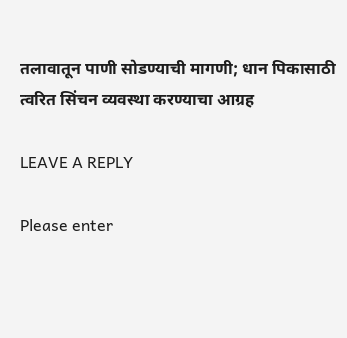तलावातून पाणी सोडण्याची मागणी; धान पिकासाठी त्वरित सिंचन व्यवस्था करण्याचा आग्रह

LEAVE A REPLY

Please enter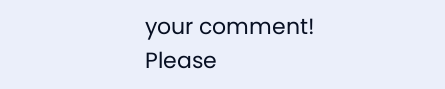your comment!
Please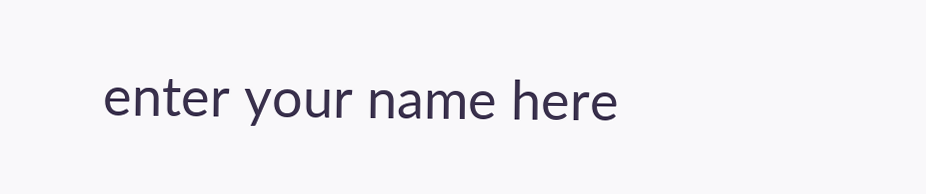enter your name here